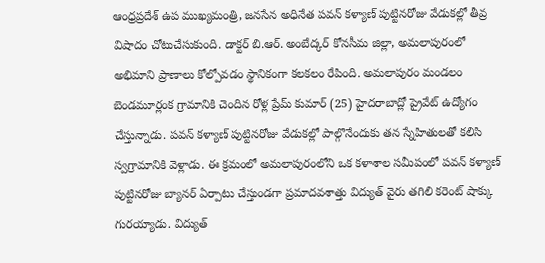ఆంధ్రప్రదేశ్ ఉప ముఖ్యమంత్రి, జనసేన అధినేత పవన్ కళ్యాణ్ పుట్టినరోజు వేడుకల్లో తీవ్ర విషాదం చోటుచేసుకుంది. డాక్టర్ బి.ఆర్. అంబేద్కర్ కోనసీమ జిల్లా, అమలాపురంలో అభిమాని ప్రాణాలు కోల్పోవడం స్థానికంగా కలకలం రేపింది. అమలాపురం మండలం బెండమూర్లంక గ్రామానికి చెందిన రోళ్ల ప్రేమ్ కుమార్ (25) హైదరాబాద్లో ప్రైవేట్ ఉద్యోగం చేస్తున్నాడు. పవన్ కళ్యాణ్ పుట్టినరోజు వేడుకల్లో పాల్గొనేందుకు తన స్నేహితులతో కలిసి స్వగ్రామానికి వెళ్లాడు. ఈ క్రమంలో అమలాపురంలోని ఒక కళాశాల సమీపంలో పవన్ కళ్యాణ్ పుట్టినరోజు బ్యానర్ ఏర్పాటు చేస్తుండగా ప్రమాదవశాత్తు విద్యుత్ వైరు తగిలి కరెంట్ షాక్కు గురయ్యాడు. విద్యుత్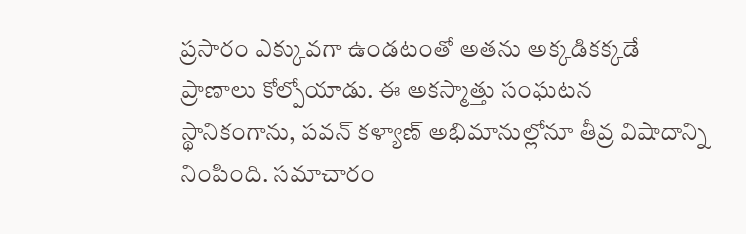ప్రసారం ఎక్కువగా ఉండటంతో అతను అక్కడికక్కడే ప్రాణాలు కోల్పోయాడు. ఈ అకస్మాత్తు సంఘటన స్థానికంగాను, పవన్ కళ్యాణ్ అభిమానుల్లోనూ తీవ్ర విషాదాన్ని నింపింది. సమాచారం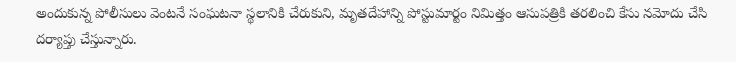అందుకున్న పోలీసులు వెంటనే సంఘటనా స్థలానికి చేరుకుని, మృతదేహాన్ని పోస్టుమార్టం నిమిత్తం ఆసుపత్రికి తరలించి కేసు నమోదు చేసి దర్యాప్తు చేస్తున్నారు.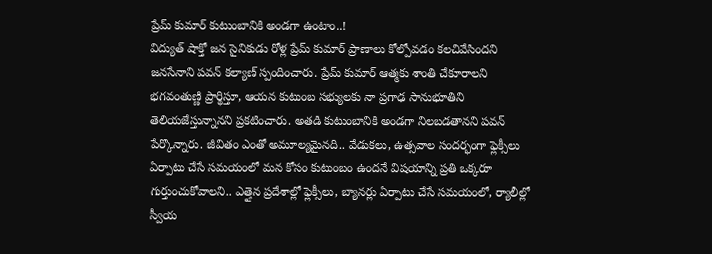ప్రేమ్ కుమార్ కుటుంబానికి అండగా ఉంటాం..!
విద్యుత్ షాక్తో జన సైనికుడు రోళ్ల ప్రేమ్ కుమార్ ప్రాణాలు కోల్పోవడం కలచివేసిందని జనసేనాని పవన్ కల్యాణ్ స్పందించారు. ప్రేమ్ కుమార్ ఆత్మకు శాంతి చేకూరాలని భగవంతుణ్ణి ప్రార్థిస్తూ, ఆయన కుటుంబ సభ్యులకు నా ప్రగాఢ సానుభూతిని తెలియజేస్తున్నానని ప్రకటించారు. అతడి కుటుంబానికి అండగా నిలబడతానని పవన్ పేర్కొన్నారు. జీవితం ఎంతో అమూల్యమైనది.. వేడుకలు, ఉత్సవాల సందర్భంగా ఫ్లెక్సీలు ఏర్పాటు చేసే సమయంలో మన కోసం కుటుంబం ఉందనే విషయాన్ని ప్రతి ఒక్కరూ గుర్తుంచుకోవాలని.. ఎత్తైన ప్రదేశాల్లో ఫ్లెక్సీలు, బ్యానర్లు ఏర్పాటు చేసే సమయంలో, ర్యాలీల్లో స్వీయ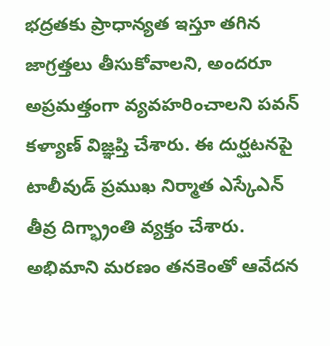భద్రతకు ప్రాధాన్యత ఇస్తూ తగిన జాగ్రత్తలు తీసుకోవాలని, అందరూ అప్రమత్తంగా వ్యవహరించాలని పవన్ కళ్యాణ్ విజ్ఞప్తి చేశారు. ఈ దుర్ఘటనపై టాలీవుడ్ ప్రముఖ నిర్మాత ఎస్కేఎన్ తీవ్ర దిగ్భ్రాంతి వ్యక్తం చేశారు. అభిమాని మరణం తనకెంతో ఆవేదన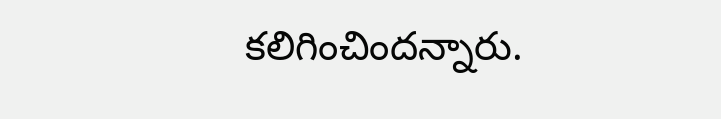కలిగించిందన్నారు.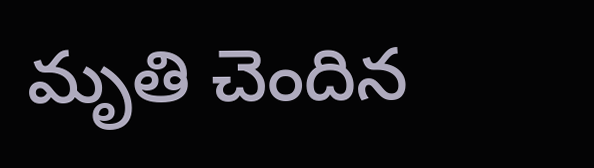మృతి చెందిన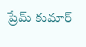ప్రేమ్ కుమార్